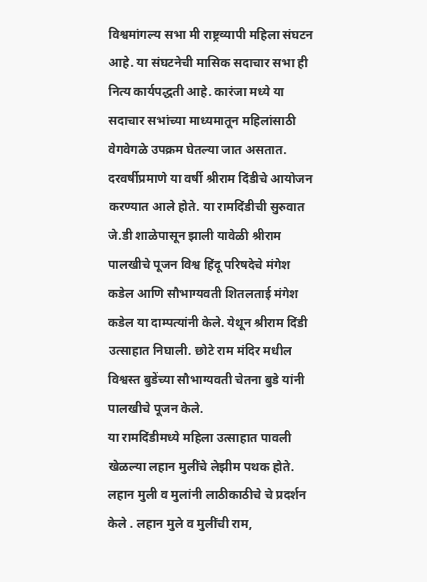विश्वमांगल्य सभा मी राष्ट्रव्यापी महिला संघटन आहे. या संघटनेची मासिक सदाचार सभा ही नित्य कार्यपद्धती आहे. कारंजा मध्ये या सदाचार सभांच्या माध्यमातून महिलांसाठी वेगवेगळे उपक्रम घेतल्या जात असतात. दरवर्षीप्रमाणे या वर्षी श्रीराम दिंडीचे आयोजन करण्यात आले होते. या रामदिंडीची सुरुवात जे.डी शाळेपासून झाली यावेळी श्रीराम पालखीचे पूजन विश्व हिंदू परिषदेचे मंगेश कडेल आणि सौभाग्यवती शितलताई मंगेश कडेल या दाम्पत्यांनी केले. येथून श्रीराम दिंडी उत्साहात निघाली. छोटे राम मंदिर मधील विश्वस्त बुडेंच्या सौभाग्यवती चेतना बुडे यांनी पालखीचे पूजन केले.
या रामदिंडीमध्ये महिला उत्साहात पावली खेळल्या लहान मुलींचे लेझीम पथक होते. लहान मुली व मुलांनी लाठीकाठीचे चे प्रदर्शन केले . लहान मुले व मुलींची राम,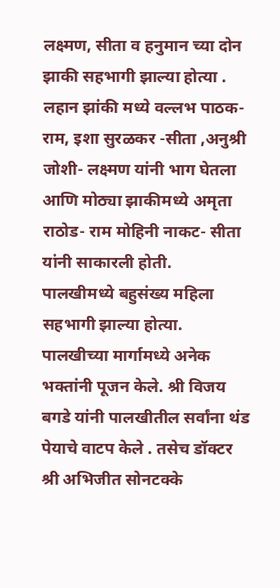लक्ष्मण, सीता व हनुमान च्या दोन झाकी सहभागी झाल्या होत्या . लहान झांकी मध्ये वल्लभ पाठक- राम, इशा सुरळकर -सीता ,अनुश्री जोशी- लक्ष्मण यांनी भाग घेतला आणि मोठ्या झाकीमध्ये अमृता राठोड- राम मोहिनी नाकट- सीता यांनी साकारली होती.
पालखीमध्ये बहुसंख्य महिला सहभागी झाल्या होत्या. पालखीच्या मार्गामध्ये अनेक भक्तांनी पूजन केले. श्री विजय बगडे यांनी पालखीतील सर्वांना थंड पेयाचे वाटप केले . तसेच डॉक्टर श्री अभिजीत सोनटक्के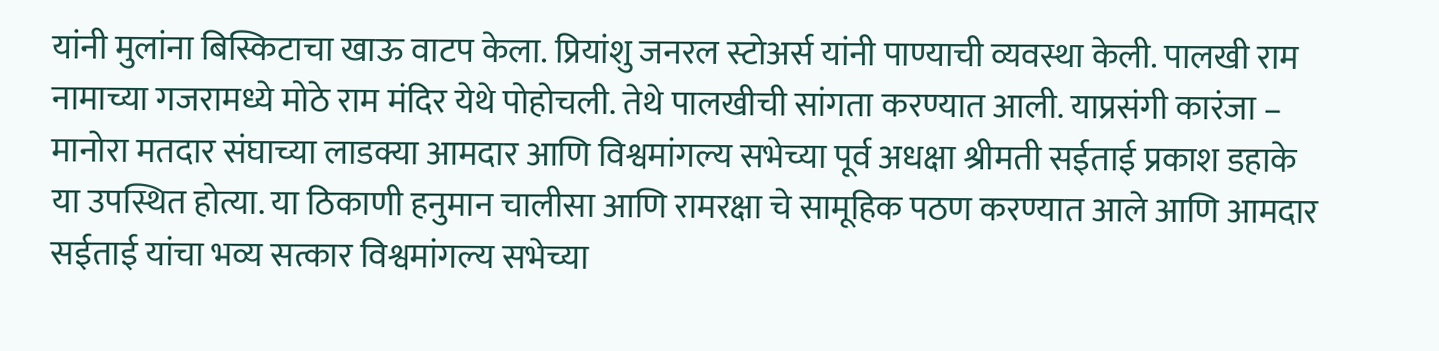यांनी मुलांना बिस्किटाचा खाऊ वाटप केला. प्रियांशु जनरल स्टोअर्स यांनी पाण्याची व्यवस्था केली. पालखी राम नामाच्या गजरामध्ये मोठे राम मंदिर येथे पोहोचली. तेथे पालखीची सांगता करण्यात आली. याप्रसंगी कारंजा – मानोरा मतदार संघाच्या लाडक्या आमदार आणि विश्वमांगल्य सभेच्या पूर्व अधक्षा श्रीमती सईताई प्रकाश डहाके या उपस्थित होत्या. या ठिकाणी हनुमान चालीसा आणि रामरक्षा चे सामूहिक पठण करण्यात आले आणि आमदार सईताई यांचा भव्य सत्कार विश्वमांगल्य सभेच्या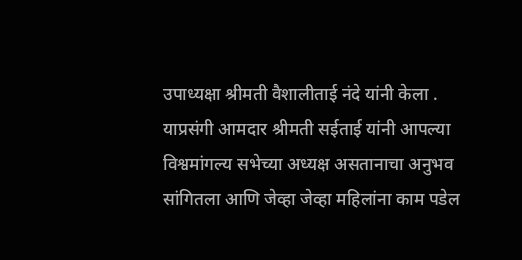उपाध्यक्षा श्रीमती वैशालीताई नंदे यांनी केला . याप्रसंगी आमदार श्रीमती सईताई यांनी आपल्या विश्वमांगल्य सभेच्या अध्यक्ष असतानाचा अनुभव सांगितला आणि जेव्हा जेव्हा महिलांना काम पडेल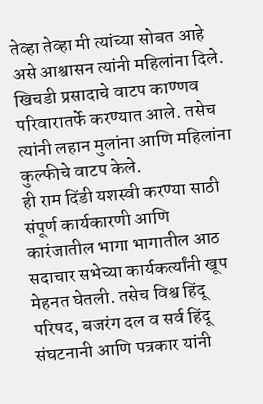तेव्हा तेव्हा मी त्यांच्या सोबत आहे असे आश्वासन त्यांनी महिलांना दिले.
खिचडी प्रसादाचे वाटप काण्णव परिवारातर्फे करण्यात आले. तसेच त्यांनी लहान मुलांना आणि महिलांना कुल्फीचे वाटप केले.
ही राम दिंडी यशस्वी करण्या साठी संपूर्ण कार्यकारणी आणि कारंजातील भागा भागातील आठ सदाचार सभेच्या कार्यकर्त्यांनी खूप मेहनत घेतली. तसेच विश्व हिंदू परिषद, बजरंग दल व सर्व हिंदू संघटनानी आणि पत्रकार यांनी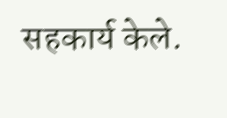सहकार्य केले.